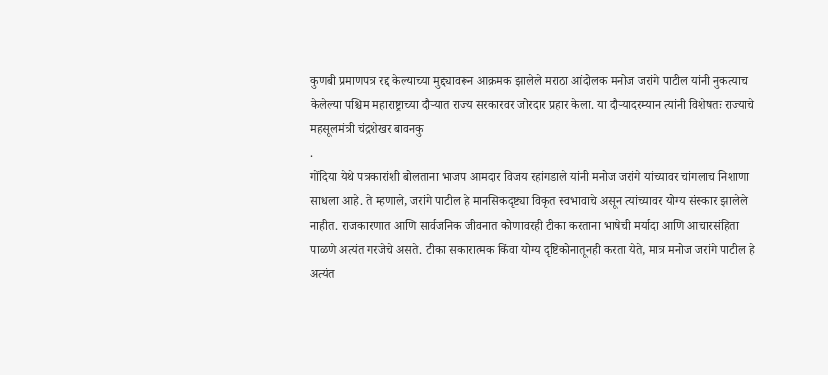कुणबी प्रमाणपत्र रद्द केल्याच्या मुद्द्यावरून आक्रमक झालेले मराठा आंदोलक मनोज जरांगे पाटील यांनी नुकत्याच केलेल्या पश्चिम महाराष्ट्राच्या दौऱ्यात राज्य सरकारवर जोरदार प्रहार केला. या दौऱ्यादरम्यान त्यांनी विशेषतः राज्याचे महसूलमंत्री चंद्रशेखर बावनकु
.
गोंदिया येथे पत्रकारांशी बोलताना भाजप आमदार विजय रहांगडाले यांनी मनोज जरांगे यांच्यावर चांगलाच निशाणा साधला आहे. ते म्हणाले, जरांगे पाटील हे मानसिकदृष्ट्या विकृत स्वभावाचे असून त्यांच्यावर योग्य संस्कार झालेले नाहीत. राजकारणात आणि सार्वजनिक जीवनात कोणावरही टीका करताना भाषेची मर्यादा आणि आचारसंहिता पाळणे अत्यंत गरजेचे असते. टीका सकारात्मक किंवा योग्य दृष्टिकोनातूनही करता येते, मात्र मनोज जरांगे पाटील हे अत्यंत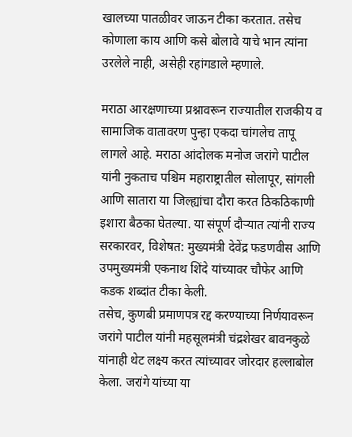खालच्या पातळीवर जाऊन टीका करतात. तसेच कोणाला काय आणि कसे बोलावे याचे भान त्यांना उरलेले नाही, असेही रहांगडाले म्हणाले.

मराठा आरक्षणाच्या प्रश्नावरून राज्यातील राजकीय व सामाजिक वातावरण पुन्हा एकदा चांगलेच तापू लागले आहे. मराठा आंदोलक मनोज जरांगे पाटील यांनी नुकताच पश्चिम महाराष्ट्रातील सोलापूर, सांगली आणि सातारा या जिल्ह्यांचा दौरा करत ठिकठिकाणी इशारा बैठका घेतल्या. या संपूर्ण दौऱ्यात त्यांनी राज्य सरकारवर, विशेषत: मुख्यमंत्री देवेंद्र फडणवीस आणि उपमुख्यमंत्री एकनाथ शिंदे यांच्यावर चौफेर आणि कडक शब्दांत टीका केली.
तसेच, कुणबी प्रमाणपत्र रद्द करण्याच्या निर्णयावरून जरांगे पाटील यांनी महसूलमंत्री चंद्रशेखर बावनकुळे यांनाही थेट लक्ष्य करत त्यांच्यावर जोरदार हल्लाबोल केला. जरांगे यांच्या या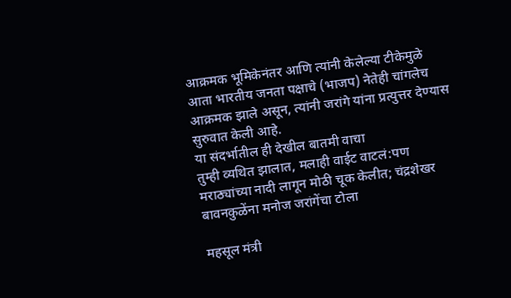आक्रमक भूमिकेनंतर आणि त्यांनी केलेल्या टीकेमुळे आता भारतीय जनता पक्षाचे (भाजप) नेतेही चांगलेच आक्रमक झाले असून, त्यांनी जरांगे यांना प्रत्युत्तर देण्यास सुरुवात केली आहे.
या संदर्भातील ही देखील बातमी वाचा
तुम्ही व्यथित झालात, मलाही वाईट वाटलं:पण मराठ्यांच्या नादी लागून मोठी चूक केलीत; चंद्रशेखर बावनकुळेंना मनोज जरांगेंचा टोला

महसूल मंत्री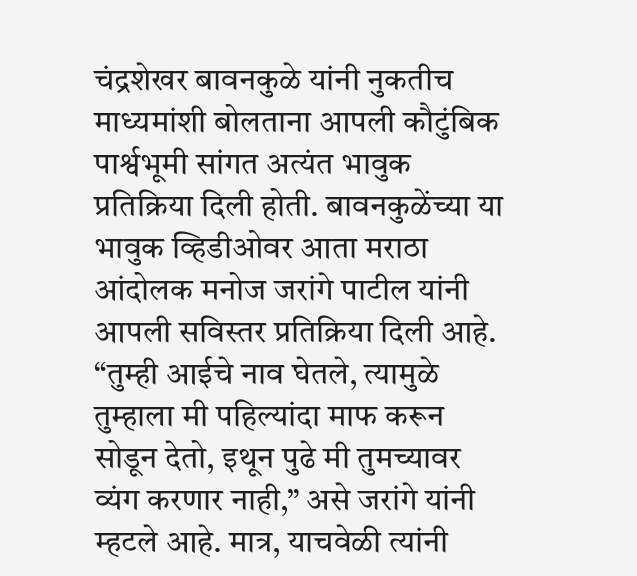चंद्रशेखर बावनकुळे यांनी नुकतीच माध्यमांशी बोलताना आपली कौटुंबिक पार्श्वभूमी सांगत अत्यंत भावुक प्रतिक्रिया दिली होती. बावनकुळेंच्या या भावुक व्हिडीओवर आता मराठा आंदोलक मनोज जरांगे पाटील यांनी आपली सविस्तर प्रतिक्रिया दिली आहे. “तुम्ही आईचे नाव घेतले, त्यामुळे तुम्हाला मी पहिल्यांदा माफ करून सोडून देतो, इथून पुढे मी तुमच्यावर व्यंग करणार नाही,” असे जरांगे यांनी म्हटले आहे. मात्र, याचवेळी त्यांनी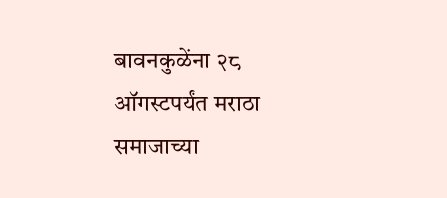बावनकुळेंना २८ ऑगस्टपर्यंत मराठा समाजाच्या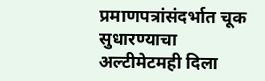प्रमाणपत्रांसंदर्भात चूक सुधारण्याचा अल्टीमेटमही दिला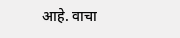आहे. वाचा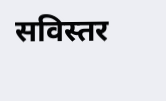सविस्तर